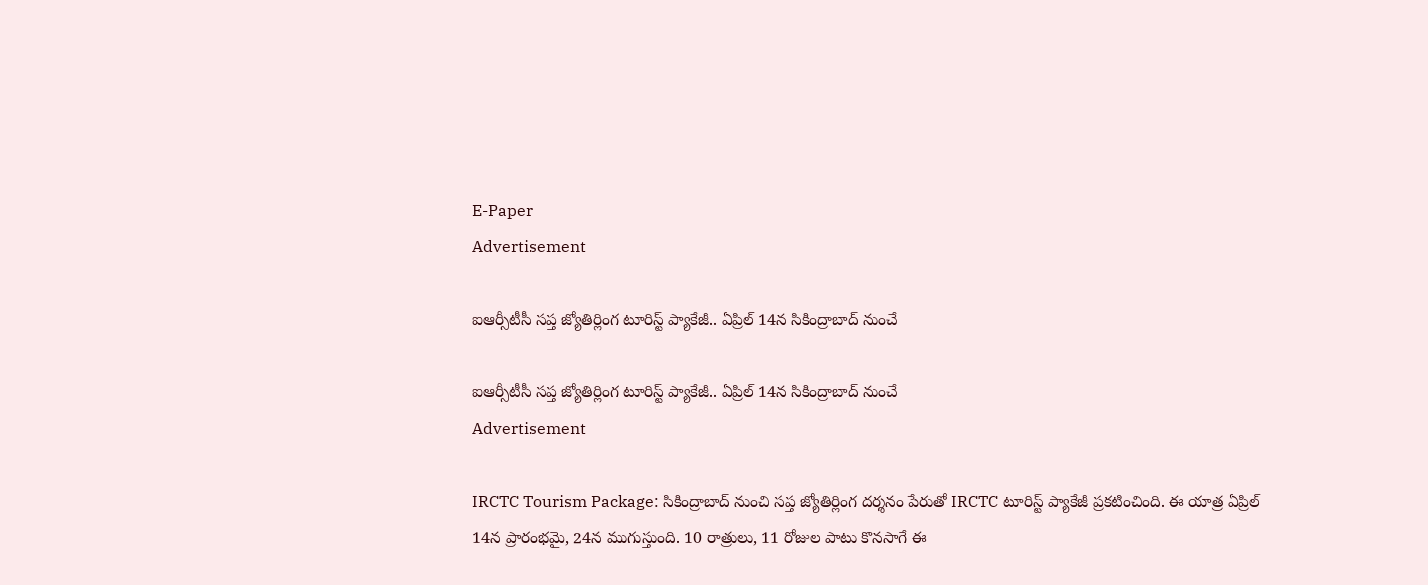E-Paper
Advertisement

ఐఆర్సీటీసీ సప్త జ్యోతిర్లింగ టూరిస్ట్ ప్యాకేజీ.. ఏప్రిల్ 14న సికింద్రాబాద్ నుంచే

ఐఆర్సీటీసీ సప్త జ్యోతిర్లింగ టూరిస్ట్ ప్యాకేజీ.. ఏప్రిల్ 14న సికింద్రాబాద్ నుంచే
Advertisement

IRCTC Tourism Package: సికింద్రాబాద్ నుంచి సప్త జ్యోతిర్లింగ దర్శనం పేరుతో IRCTC టూరిస్ట్ ప్యాకేజీ ప్రకటించింది. ఈ యాత్ర ఏప్రిల్ 14న ప్రారంభమై, 24న ముగుస్తుంది. 10 రాత్రులు, 11 రోజుల పాటు కొనసాగే ఈ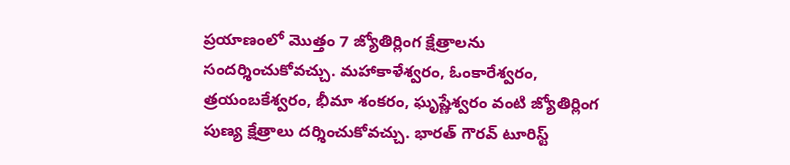ప్రయాణంలో మొత్తం 7 జ్యోతిర్లింగ క్షేత్రాలను సందర్శించుకోవచ్చు. మహాకాళేశ్వరం, ఓంకారేశ్వరం, త్రయంబకేశ్వరం, భీమా శంకరం, ఘృష్ణేశ్వరం వంటి జ్యోతిర్లింగ పుణ్య క్షేత్రాలు దర్శించుకోవచ్చు. భారత్ గౌరవ్ టూరిస్ట్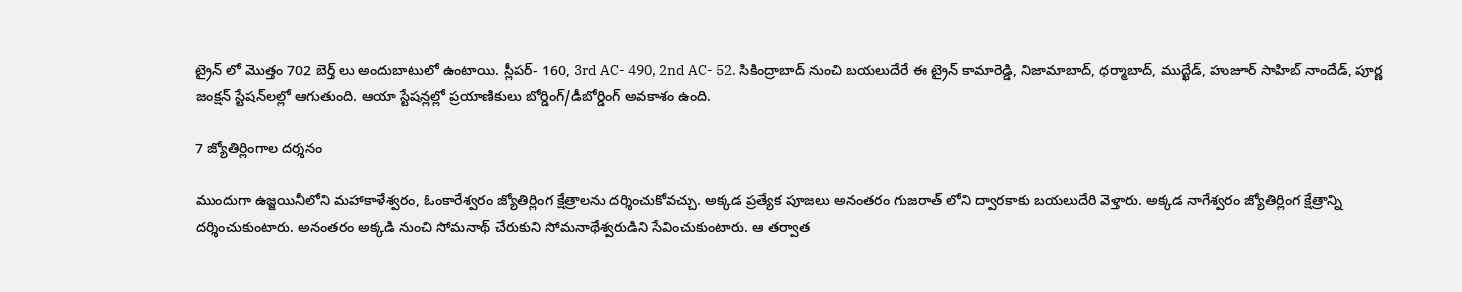ట్రైన్ లో మొత్తం 702 బెర్త్ లు అందుబాటులో ఉంటాయి. స్లీపర్- 160, 3rd AC- 490, 2nd AC- 52. సికింద్రాబాద్ నుంచి బయలుదేరే ఈ ట్రైన్ కామారెడ్డి, నిజామాబాద్, ధర్మాబాద్, ముద్ఖేడ్, హుజూర్ సాహిబ్ నాందేడ్, పూర్ణ జంక్షన్ స్టేషన్‌లల్లో ఆగుతుంది. ఆయా స్టేషన్లల్లో ప్రయాణికులు బోర్డింగ్/డీబోర్డింగ్ అవకాశం ఉంది.

7 జ్యోతిర్లింగాల దర్శనం

ముందుగా ఉజ్జయినీలోని మహాకాళేశ్వరం, ఓంకారేశ్వరం జ్యోతిర్లింగ క్షేత్రాలను దర్శించుకోవచ్చు. అక్కడ ప్రత్యేక పూజలు అనంతరం గుజరాత్ లోని ద్వారకాకు బయలుదేరి వెళ్తారు. అక్కడ నాగేశ్వరం జ్యోతిర్లింగ క్షేత్రాన్ని దర్శించుకుంటారు. అనంతరం అక్కడి నుంచి సోమనాథ్ చేరుకుని సోమనాథేశ్వరుడిని సేవించుకుంటారు. ఆ తర్వాత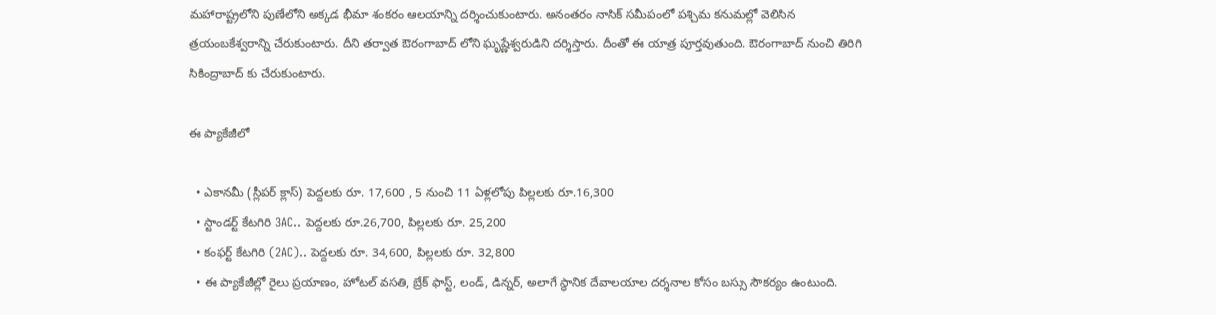మహారాష్ట్రలోని పుణేలోని అక్కడ భీమా శంకరం ఆలయాన్ని దర్శించుకుంటారు. అనంతరం నాసిక్ సమీపంలో పశ్చిమ కనుమల్లో వెలిసిన త్రయంబకేశ్వరాన్ని చేరుకుంటారు. దీని తర్వాత ఔరంగాబాద్ లోని ఘృష్ణేశ్వరుడిని దర్శిస్తారు. దీంతో ఈ యాత్ర పూర్తవుతుంది. ఔరంగాబాద్ నుంచి తిరిగి సికింద్రాబాద్ కు చేరుకుంటారు.

ఈ ప్యాకేజీలో

  • ఎకానమీ (స్లీపర్ క్లాస్) పెద్దలకు రూ. 17,600 , 5 నుంచి 11 ఏళ్లలోపు పిల్లలకు రూ.16,300
  • స్టాండర్ట్ కేటగిరి 3AC.. పెద్దలకు రూ.26,700, పిల్లలకు రూ. 25,200
  • కంఫర్ట్ కేటగిరి (2AC).. పెద్దలకు రూ. 34,600, పిల్లలకు రూ. 32,800
  • ఈ ప్యాకేజీల్లో రైలు ప్రయాణం, హోటల్ వసతి, బ్రేక్ ఫాస్ట్, లండ్, డిన్నర్, అలాగే స్థానిక దేవాలయాల దర్శనాల కోసం బస్సు సౌకర్యం ఉంటుంది.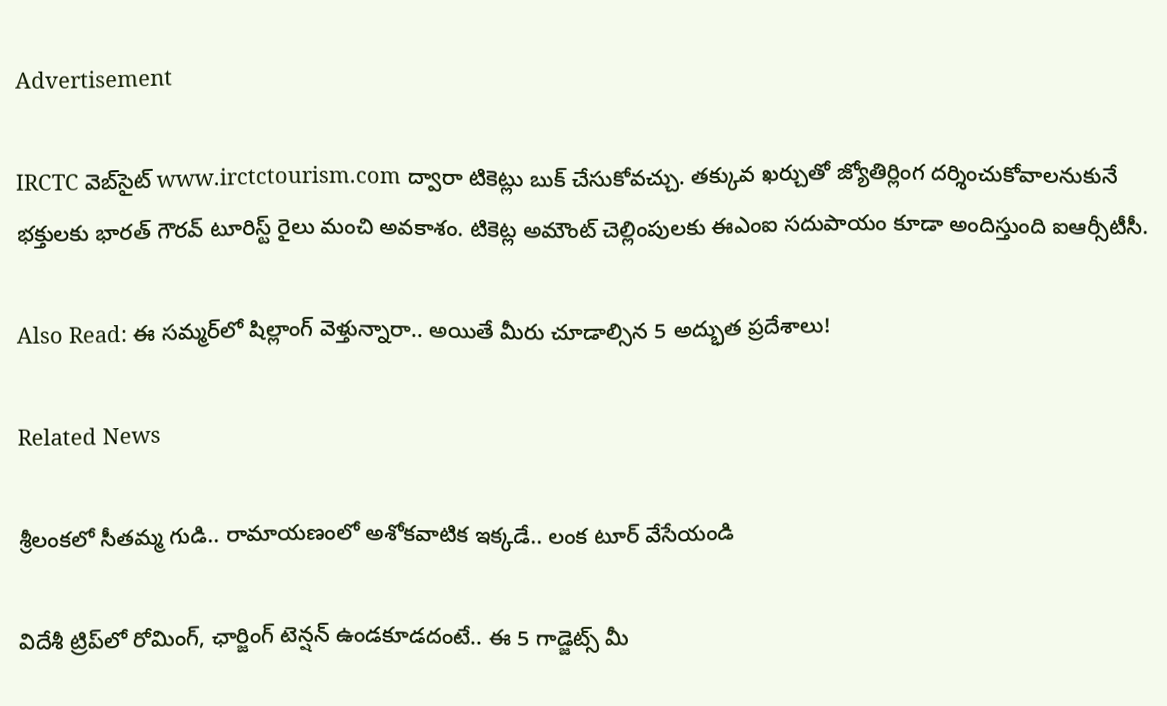Advertisement

IRCTC వెబ్‌సైట్ www.irctctourism.com ద్వారా టికెట్లు బుక్ చేసుకోవచ్చు. తక్కువ ఖర్చుతో జ్యోతిర్లింగ దర్శించుకోవాలనుకునే భక్తులకు భారత్ గౌరవ్ టూరిస్ట్ రైలు మంచి అవకాశం. టికెట్ల అమౌంట్ చెల్లింపులకు ఈఎంఐ సదుపాయం కూడా అందిస్తుంది ఐఆర్సీటీసీ.

Also Read: ఈ సమ్మర్‌లో షిల్లాంగ్ వెళ్తున్నారా.. అయితే మీరు చూడాల్సిన 5 అద్భుత ప్రదేశాలు!

Related News

శ్రీలంకలో సీతమ్మ గుడి.. రామాయణంలో అశోకవాటిక ఇక్కడే.. లంక టూర్ వేసేయండి

విదేశీ ట్రిప్‌లో రోమింగ్, ఛార్జింగ్ టెన్షన్ ఉండకూడదంటే.. ఈ 5 గాడ్జెట్స్ మీ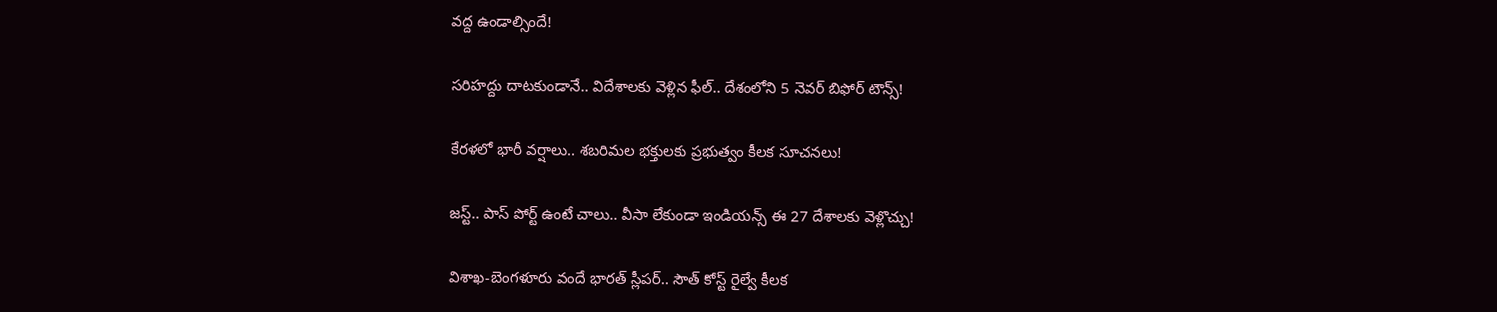వద్ద ఉండాల్సిందే!

సరిహద్దు దాటకుండానే.. విదేశాలకు వెళ్లిన ఫీల్.. దేశంలోని 5 నెవర్ బిఫోర్ టౌన్స్!

కేరళలో భారీ వర్షాలు.. శబరిమల భక్తులకు ప్రభుత్వం కీలక సూచనలు!

జస్ట్.. పాస్‌ పోర్ట్ ఉంటే చాలు.. వీసా లేకుండా ఇండియన్స్ ఈ 27 దేశాలకు వెళ్లొచ్చు!

విశాఖ-బెంగళూరు వందే భారత్ స్లీపర్‌.. సౌత్ కోస్ట్ రైల్వే కీలక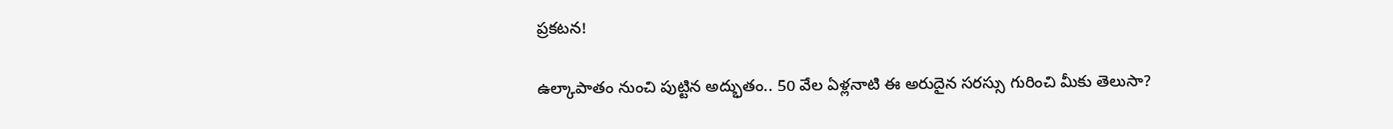ప్రకటన!

ఉల్కాపాతం నుంచి పుట్టిన అద్భుతం.. 50 వేల ఏళ్లనాటి ఈ అరుదైన సరస్సు గురించి మీకు తెలుసా?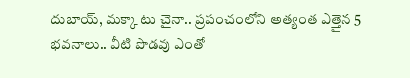దుబాయ్, మక్కా టు చైనా.. ప్రపంచంలోని అత్యంత ఎత్తైన 5 భవనాలు.. వీటి పొడవు ఎంతో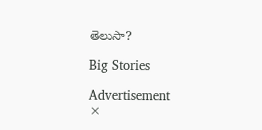తెలుసా?

Big Stories

Advertisement
×